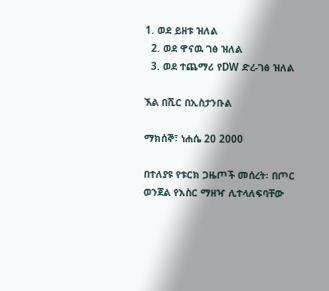1. ወደ ይዘቱ ዝለል
  2. ወደ ዋናዉ ገፅ ዝለል
  3. ወደ ተጨማሪ የDW ድረ-ገፅ ዝለል

ኧል በሺር በኢስታንቡል

ማክሰኞ፣ ነሐሴ 20 2000

በተለያዩ የቱርክ ጋዜጦች መሰረት፡ በጦር ወንጀል የእስር ማዘዣ ሊተላለፍባቸው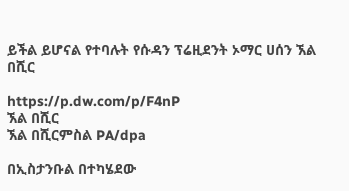ይችል ይሆናል የተባሉት የሱዳን ፕሬዚደንት ኦማር ሀሰን ኧል በሺር

https://p.dw.com/p/F4nP
ኧል በሺር
ኧል በሺርምስል PA/dpa

በኢስታንቡል በተካሄደው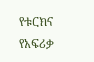የቱርክና የአፍሪቃ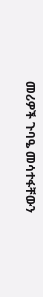መሪዎች ጉባዔ መሳተፋቸውን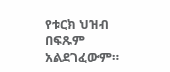የቱርክ ህዝብ በፍጹም አልደገፈውም።